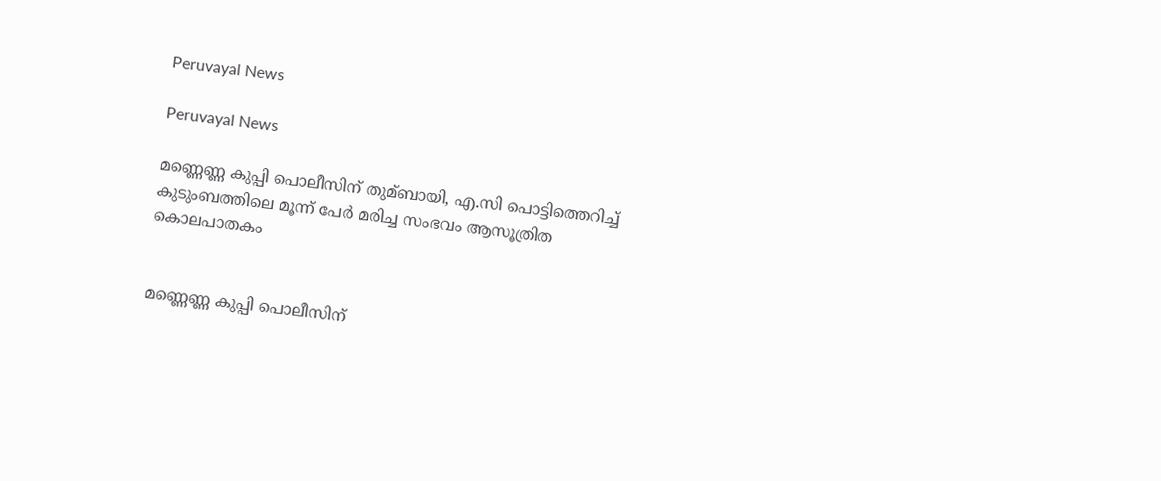Peruvayal News

Peruvayal News

മണ്ണെണ്ണ കുപ്പി പൊലീസിന് തുമ്ബായി, എ.സി പൊട്ടിത്തെറിച്ച്‌ കുടുംബത്തിലെ മൂന്ന് പേര്‍ മരിച്ച സംഭവം ആസൂത്രിത കൊലപാതകം


മണ്ണെണ്ണ കുപ്പി പൊലീസിന്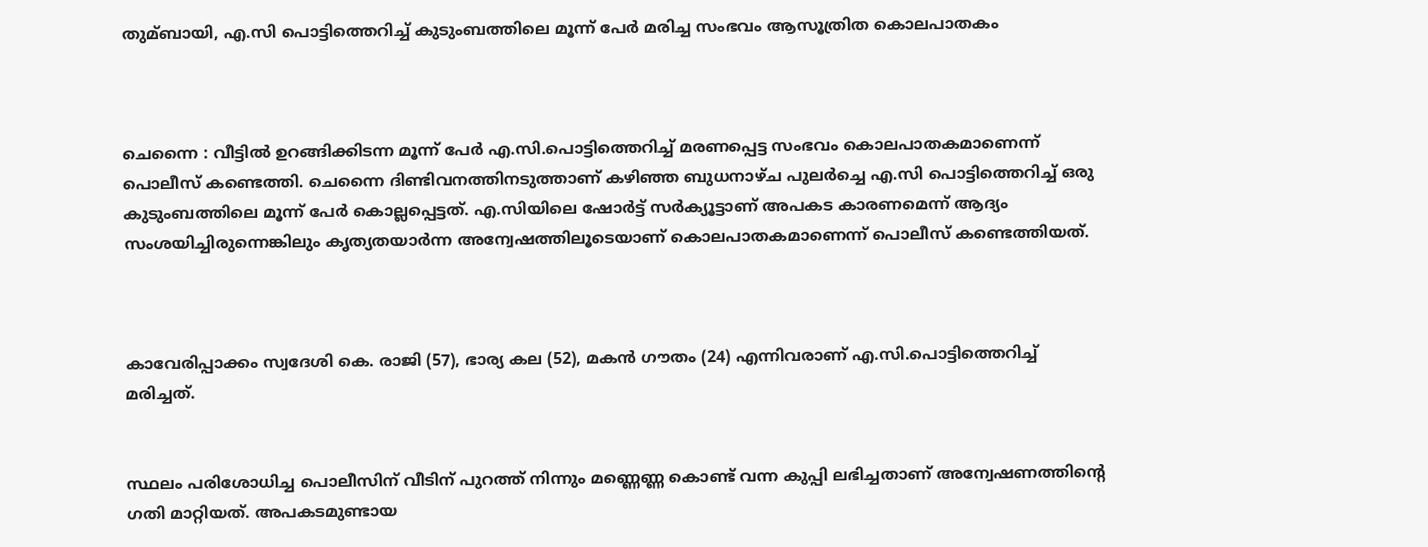തുമ്ബായി, എ.സി പൊട്ടിത്തെറിച്ച്‌ കുടുംബത്തിലെ മൂന്ന് പേര്‍ മരിച്ച സംഭവം ആസൂത്രിത കൊലപാതകം



ചെന്നൈ : വീട്ടില്‍ ഉറങ്ങിക്കിടന്ന മൂന്ന് പേര്‍ എ.സി.പൊട്ടിത്തെറിച്ച്‌ മരണപ്പെട്ട സംഭവം കൊലപാതകമാണെന്ന് പൊലീസ് കണ്ടെത്തി. ചെന്നൈ ദിണ്ടിവനത്തിനടുത്താണ് കഴിഞ്ഞ ബുധനാഴ്ച പുലര്‍ച്ചെ എ.സി പൊട്ടിത്തെറിച്ച്‌ ഒരു കുടുംബത്തിലെ മൂന്ന് പേര്‍ കൊല്ലപ്പെട്ടത്. എ.സിയിലെ ഷോര്‍ട്ട് സര്‍ക്യൂട്ടാണ് അപകട കാരണമെന്ന് ആദ്യം സംശയിച്ചിരുന്നെങ്കിലും കൃത്യതയാര്‍ന്ന അന്വേഷത്തിലൂടെയാണ് കൊലപാതകമാണെന്ന് പൊലീസ് കണ്ടെത്തിയത്.



കാവേരിപ്പാക്കം സ്വദേശി കെ. രാജി (57), ഭാര്യ കല (52), മകന്‍ ഗൗതം (24) എന്നിവരാണ് എ.സി.പൊട്ടിത്തെറിച്ച്‌ മരിച്ചത്.


സ്ഥലം പരിശോധിച്ച പൊലീസിന് വീടിന് പുറത്ത് നിന്നും മണ്ണെണ്ണ കൊണ്ട് വന്ന കുപ്പി ലഭിച്ചതാണ് അന്വേഷണത്തിന്റെ ഗതി മാറ്റിയത്. അപകടമുണ്ടായ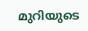മുറിയുടെ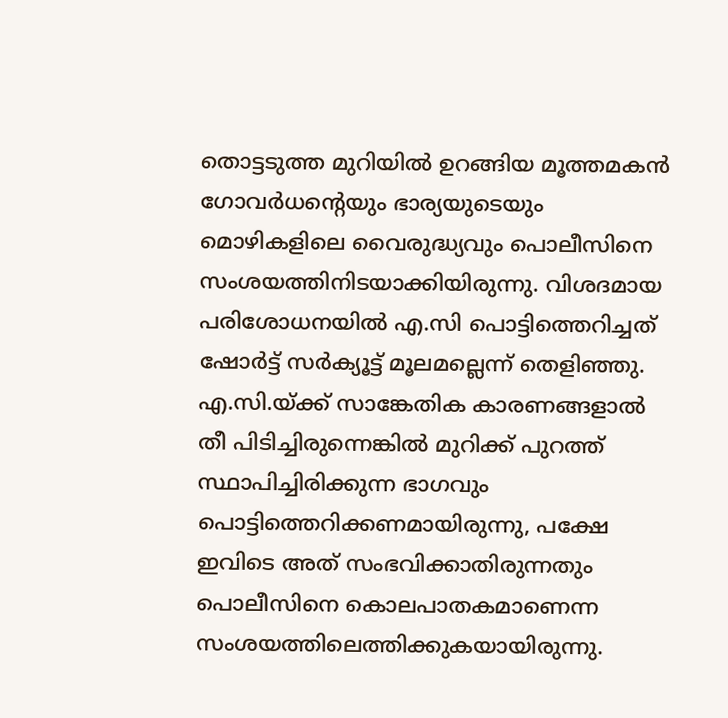തൊട്ടടുത്ത മുറിയില്‍ ഉറങ്ങിയ മൂത്തമകന്‍ ഗോവര്‍ധന്റെയും ഭാര്യയുടെയും മൊഴികളിലെ വൈരുദ്ധ്യവും പൊലീസിനെ സംശയത്തിനിടയാക്കിയിരുന്നു. വിശദമായ പരിശോധനയില്‍ എ.സി പൊട്ടിത്തെറിച്ചത് ഷോര്‍ട്ട് സര്‍ക്യൂട്ട് മൂലമല്ലെന്ന് തെളിഞ്ഞു. എ.സി.യ്ക്ക് സാങ്കേതിക കാരണങ്ങളാല്‍ തീ പിടിച്ചിരുന്നെങ്കില്‍ മുറിക്ക് പുറത്ത് സ്ഥാപിച്ചിരിക്കുന്ന ഭാഗവും പൊട്ടിത്തെറിക്കണമായിരുന്നു, പക്ഷേ ഇവിടെ അത് സംഭവിക്കാതിരുന്നതും പൊലീസിനെ കൊലപാതകമാണെന്ന സംശയത്തിലെത്തിക്കുകയായിരുന്നു.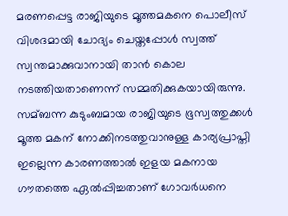മരണപ്പെട്ട രാജിയുടെ മൂത്തമകനെ പൊലീസ് വിശദമായി ചോദ്യം ചെയ്തപ്പോള്‍ സ്വത്ത് സ്വന്തമാക്കുവാനായി താന്‍ കൊല നടത്തിയതാണെന്ന് സമ്മതിക്കുകയായിരുന്നു. സമ്ബന്ന കുടുംബമായ രാജിയുടെ ഭൂസ്വത്തുക്കള്‍ മൂത്ത മകന് നോക്കിനടത്തുവാനുള്ള കാര്യപ്രാപ്തി ഇല്ലെന്ന കാരണത്താല്‍ ഇളയ മകനായ ഗൗതത്തെ ഏല്‍പ്പിച്ചതാണ് ഗോവര്‍ധനെ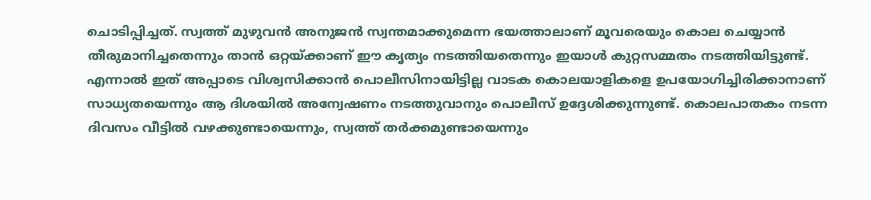ചൊടിപ്പിച്ചത്. സ്വത്ത് മുഴുവന്‍ അനുജന്‍ സ്വന്തമാക്കുമെന്ന ഭയത്താലാണ് മൂവരെയും കൊല ചെയ്യാന്‍ തീരുമാനിച്ചതെന്നും താന്‍ ഒറ്റയ്ക്കാണ് ഈ കൃത്യം നടത്തിയതെന്നും ഇയാള്‍ കുറ്റസമ്മതം നടത്തിയിട്ടുണ്ട്. എന്നാല്‍ ഇത് അപ്പാടെ വിശ്വസിക്കാന്‍ പൊലീസിനായിട്ടില്ല വാടക കൊലയാളികളെ ഉപയോഗിച്ചിരിക്കാനാണ് സാധ്യതയെന്നും ആ ദിശയില്‍ അന്വേഷണം നടത്തുവാനും പൊലീസ് ഉദ്ദേശിക്കുന്നുണ്ട്. കൊലപാതകം നടന്ന ദിവസം വീട്ടില്‍ വഴക്കുണ്ടായെന്നും, സ്വത്ത് തര്‍ക്കമുണ്ടായെന്നും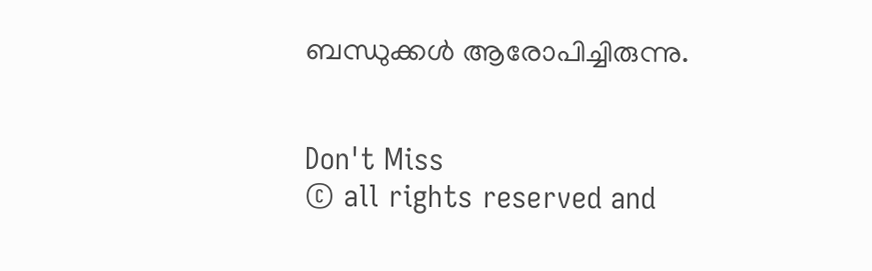ബന്ധുക്കള്‍ ആരോപിച്ചിരുന്നു.


Don't Miss
© all rights reserved and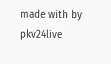made with by pkv24live